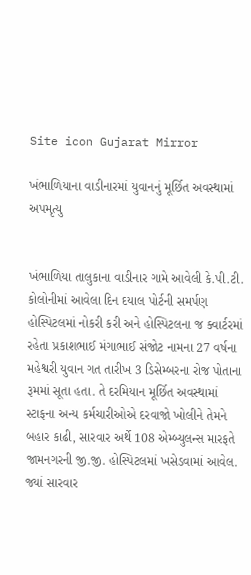Site icon Gujarat Mirror

ખંભાળિયાના વાડીનારમાં યુવાનનું મૂર્છિત અવસ્થામાં અપમૃત્યુ


ખંભાળિયા તાલુકાના વાડીનાર ગામે આવેલી કે.પી.ટી. કોલોનીમાં આવેલા દિન દયાલ પોર્ટની સમર્પણ હોસ્પિટલમાં નોકરી કરી અને હોસ્પિટલના જ ક્વાર્ટરમાં રહેતા પ્રકાશભાઈ મંગાભાઈ સંજોટ નામના 27 વર્ષના મહેશ્વરી યુવાન ગત તારીખ 3 ડિસેમ્બરના રોજ પોતાના રૂમમાં સૂતા હતા. તે દરમિયાન મૂર્છિત અવસ્થામાં સ્ટાફના અન્ય કર્મચારીઓએ દરવાજો ખોલીને તેમને બહાર કાઢી, સારવાર અર્થે 108 એમ્બ્યુલન્સ મારફતે જામનગરની જી.જી. હોસ્પિટલમાં ખસેડવામાં આવેલ. જ્યાં સારવાર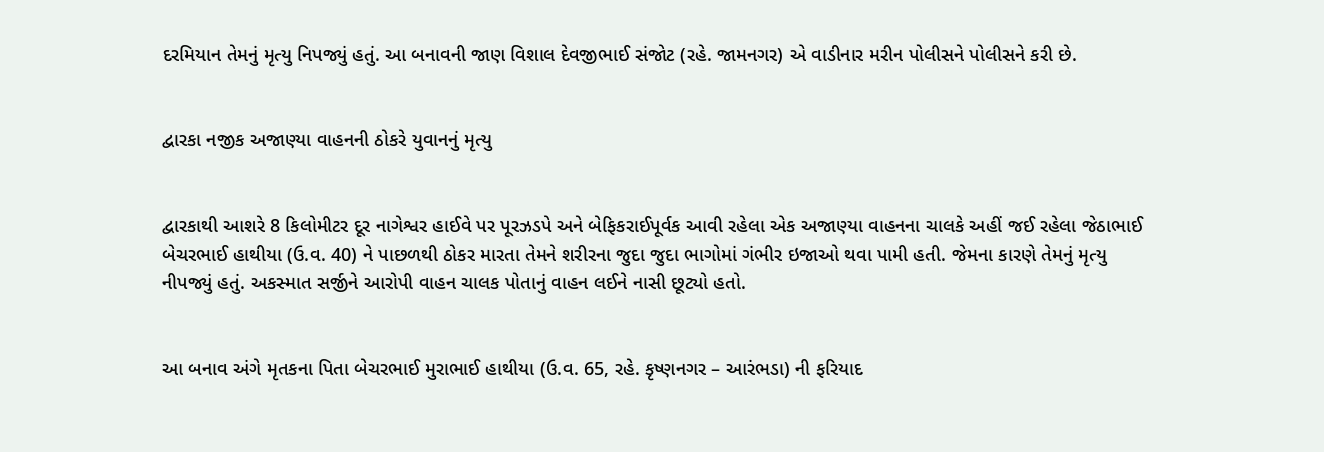દરમિયાન તેમનું મૃત્યુ નિપજ્યું હતું. આ બનાવની જાણ વિશાલ દેવજીભાઈ સંજોટ (રહે. જામનગર) એ વાડીનાર મરીન પોલીસને પોલીસને કરી છે.


દ્વારકા નજીક અજાણ્યા વાહનની ઠોકરે યુવાનનું મૃત્યુ


દ્વારકાથી આશરે 8 કિલોમીટર દૂર નાગેશ્વર હાઈવે પર પૂરઝડપે અને બેફિકરાઈપૂર્વક આવી રહેલા એક અજાણ્યા વાહનના ચાલકે અહીં જઈ રહેલા જેઠાભાઈ બેચરભાઈ હાથીયા (ઉ.વ. 40) ને પાછળથી ઠોકર મારતા તેમને શરીરના જુદા જુદા ભાગોમાં ગંભીર ઇજાઓ થવા પામી હતી. જેમના કારણે તેમનું મૃત્યુ નીપજ્યું હતું. અકસ્માત સર્જીને આરોપી વાહન ચાલક પોતાનું વાહન લઈને નાસી છૂટ્યો હતો.


આ બનાવ અંગે મૃતકના પિતા બેચરભાઈ મુરાભાઈ હાથીયા (ઉ.વ. 65, રહે. કૃષ્ણનગર – આરંભડા) ની ફરિયાદ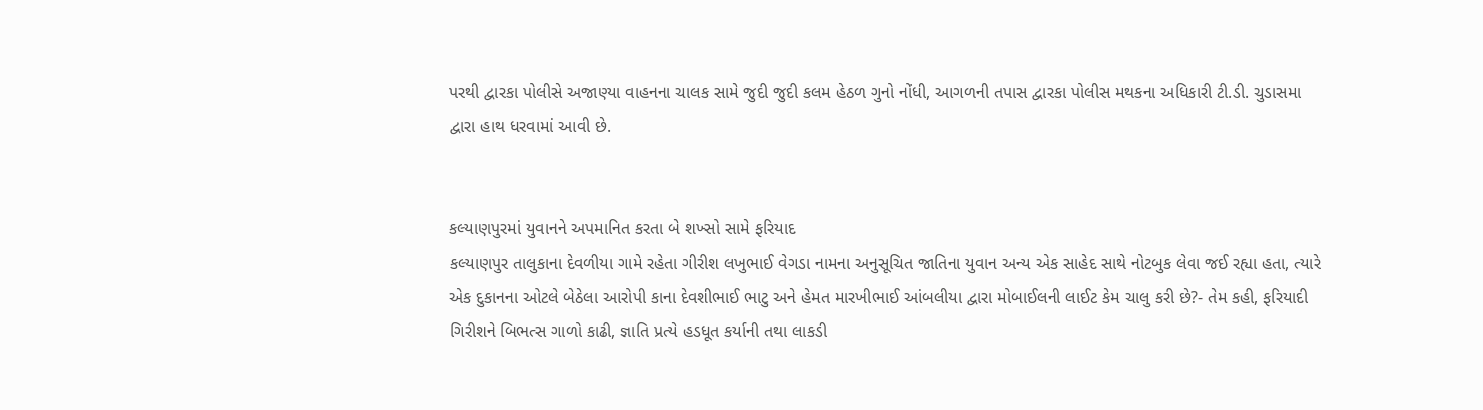પરથી દ્વારકા પોલીસે અજાણ્યા વાહનના ચાલક સામે જુદી જુદી કલમ હેઠળ ગુનો નોંધી, આગળની તપાસ દ્વારકા પોલીસ મથકના અધિકારી ટી.ડી. ચુડાસમા દ્વારા હાથ ધરવામાં આવી છે.


કલ્યાણપુરમાં યુવાનને અપમાનિત કરતા બે શખ્સો સામે ફરિયાદ
કલ્યાણપુર તાલુકાના દેવળીયા ગામે રહેતા ગીરીશ લખુભાઈ વેગડા નામના અનુસૂચિત જાતિના યુવાન અન્ય એક સાહેદ સાથે નોટબુક લેવા જઈ રહ્યા હતા, ત્યારે એક દુકાનના ઓટલે બેઠેલા આરોપી કાના દેવશીભાઈ ભાટુ અને હેમત મારખીભાઈ આંબલીયા દ્વારા મોબાઈલની લાઈટ કેમ ચાલુ કરી છે?- તેમ કહી, ફરિયાદી ગિરીશને બિભત્સ ગાળો કાઢી, જ્ઞાતિ પ્રત્યે હડધૂત કર્યાની તથા લાકડી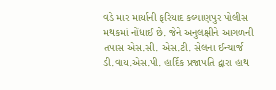વડે માર માર્યાની ફરિયાદ કલ્યાણપુર પોલીસ મથકમાં નોંધાઈ છે. જેને અનુલક્ષીને આગળની તપાસ એસ.સી. એસ.ટી. સેલના ઈન્ચાર્જ ડી.વાય.એસ.પી. હાર્દિક પ્રજાપતિ દ્વારા હાથ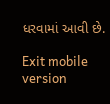ધરવામાં આવી છે.

Exit mobile version